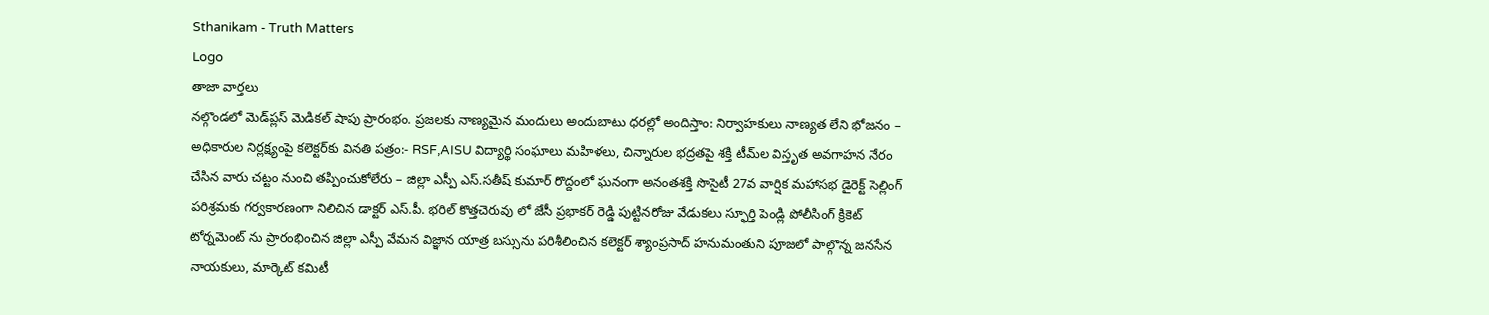Sthanikam - Truth Matters
Logo
తాజా వార్తలు
నల్గొండలో మెడ్‌ప్లస్ మెడికల్ షాపు ప్రారంభం. ప్రజలకు నాణ్యమైన మందులు అందుబాటు ధరల్లో అందిస్తాం: నిర్వాహకులు నాణ్యత లేని భోజనం – అధికారుల నిర్లక్ష్యంపై కలెక్టర్‌కు వినతి పత్రం:- RSF,AISU విద్యార్థి సంఘాలు మహిళలు, చిన్నారుల భద్రతపై శక్తి టీమ్‌ల విస్తృత అవగాహన నేరం చేసిన వారు చట్టం నుంచి తప్పించుకోలేరు – జిల్లా ఎస్పీ ఎస్.సతీష్ కుమార్ రొద్దంలో ఘనంగా అనంతశక్తి సొసైటీ 27వ వార్షిక మహాసభ డైరెక్ట్ సెల్లింగ్ పరిశ్రమకు గర్వకారణంగా నిలిచిన డాక్టర్ ఎస్.పీ. భరిల్ కొత్తచెరువు లో జేసీ ప్రభాకర్ రెడ్డి పుట్టినరోజు వేడుకలు స్ఫూర్తి పెండ్లి పోలీసింగ్ క్రికెట్ టోర్నమెంట్ ను ప్రారంభించిన జిల్లా ఎస్పీ వేమన విజ్ఞాన యాత్ర బస్సును పరిశీలించిన కలెక్టర్ శ్యాంప్రసాద్ హనుమంతుని పూజలో పాల్గొన్న జనసేన నాయకులు, మార్కెట్ కమిటీ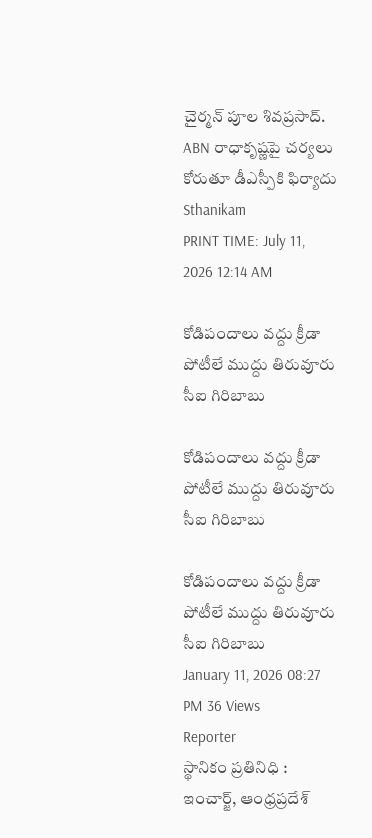చైర్మన్ పూల శివప్రసాద్. ABN రాధాకృష్ణపై చర్యలు కోరుతూ డీఎస్పీకి ఫిర్యాదు
Sthanikam
PRINT TIME: July 11, 2026 12:14 AM

కోడిపందాలు వద్దు క్రీడా పోటీలే ముద్దు తిరువూరు సీఐ గిరిబాబు

కోడిపందాలు వద్దు క్రీడా పోటీలే ముద్దు తిరువూరు సీఐ గిరిబాబు

కోడిపందాలు వద్దు క్రీడా పోటీలే ముద్దు తిరువూరు సీఐ గిరిబాబు
January 11, 2026 08:27 PM 36 Views
Reporter
స్థానికం ప్రతినిధి : ఇంచార్జ్, ఆంధ్రప్రదేశ్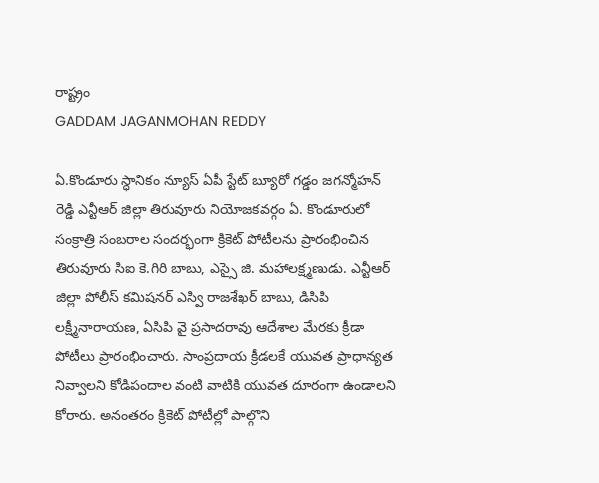రాష్ట్రం
GADDAM JAGANMOHAN REDDY

ఏ.కొండూరు స్ధానికం న్యూస్ ఏపీ స్టేట్ బ్యూరో గడ్డం జగన్మోహన్ రెడ్డి ఎన్టీఆర్ జిల్లా తిరువూరు నియోజకవర్గం ఏ. కొండూరులో సంక్రాత్రి సంబరాల సందర్భంగా క్రికెట్ పోటీలను ప్రారంభించిన తిరువూరు సిఐ కె.గిరి బాబు, ఎస్సై జి. మహాలక్ష్మణుడు. ఎన్టీఆర్ జిల్లా పోలీస్ కమిషనర్ ఎస్వి రాజశేఖర్ బాబు, డిసిపి లక్ష్మీనారాయణ, ఏసిపి వై ప్రసాదరావు ఆదేశాల మేరకు క్రీడా పోటీలు ప్రారంభించారు. సాంప్రదాయ క్రీడలకే యువత ప్రాధాన్యత నివ్వాలని కోడిపందాల వంటి వాటికి యువత దూరంగా ఉండాలని కోరారు. అనంతరం క్రికెట్ పోటీల్లో పాల్గొని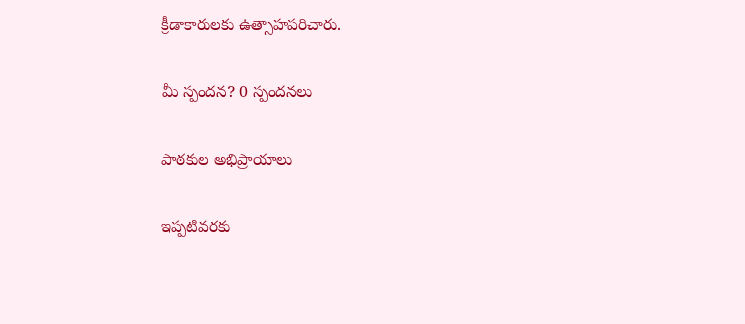క్రీడాకారులకు ఉత్సాహపరిచారు.

మీ స్పందన? 0 స్పందనలు

పాఠకుల అభిప్రాయాలు

ఇప్పటివరకు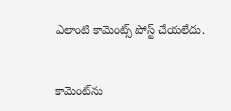ఎలాంటి కామెంట్స్ పోస్ట్ చేయలేదు.


కామెంట్‌ను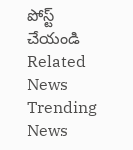పోస్ట్ చేయండి
Related News
Trending News